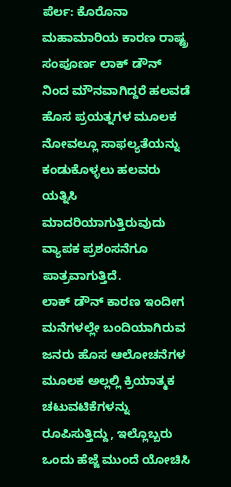ಪೆರ್ಲ: ಕೊರೊನಾ ಮಹಾಮಾರಿಯ ಕಾರಣ ರಾಷ್ಟ್ರ ಸಂಪೂರ್ಣ ಲಾಕ್ ಡೌನ್ ನಿಂದ ಮೌನವಾಗಿದ್ದರೆ ಹಲವಡೆ ಹೊಸ ಪ್ರಯತ್ನಗಳ ಮೂಲಕ ನೋವಲ್ಲೂ ಸಾಫಲ್ಯತೆಯನ್ನು ಕಂಡುಕೊಳ್ಳಲು ಹಲವರು ಯತ್ನಿಸಿ ಮಾದರಿಯಾಗುತ್ತಿರುವುದು ವ್ಯಾಪಕ ಪ್ರಶಂಸನೆಗೂ ಪಾತ್ರವಾಗುತ್ತಿದೆ.
ಲಾಕ್ ಡೌನ್ ಕಾರಣ ಇಂದೀಗ ಮನೆಗಳಲ್ಲೇ ಬಂದಿಯಾಗಿರುವ ಜನರು ಹೊಸ ಆಲೋಚನೆಗಳ ಮೂಲಕ ಅಲ್ಲಲ್ಲಿ ಕ್ರಿಯಾತ್ಮಕ ಚಟುವಟಿಕೆಗಳನ್ನು ರೂಪಿಸುತ್ತಿದ್ದು, ಇಲ್ಲೊಬ್ಬರು ಒಂದು ಹೆಜ್ಜೆ ಮುಂದೆ ಯೋಚಿಸಿ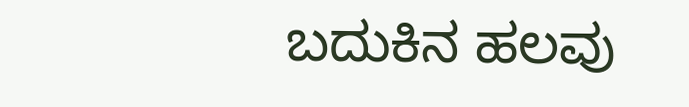ಬದುಕಿನ ಹಲವು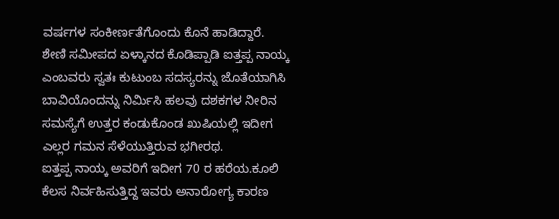ವರ್ಷಗಳ ಸಂಕೀರ್ಣತೆಗೊಂದು ಕೊನೆ ಹಾಡಿದ್ದಾರೆ.
ಶೇಣಿ ಸಮೀಪದ ಏಳ್ಕಾನದ ಕೊಡಿಪ್ಪಾಡಿ ಐತ್ತಪ್ಪ ನಾಯ್ಕ ಎಂಬವರು ಸ್ವತಃ ಕುಟುಂಬ ಸದಸ್ಯರನ್ನು ಜೊತೆಯಾಗಿಸಿ ಬಾವಿಯೊಂದನ್ನು ನಿರ್ಮಿಸಿ ಹಲವು ದಶಕಗಳ ನೀರಿನ ಸಮಸ್ಯೆಗೆ ಉತ್ತರ ಕಂಡುಕೊಂಡ ಖುಷಿಯಲ್ಲಿ ಇದೀಗ ಎಲ್ಲರ ಗಮನ ಸೆಳೆಯುತ್ತಿರುವ ಭಗೀರಥ.
ಐತ್ತಪ್ಪ ನಾಯ್ಕ ಅವರಿಗೆ ಇದೀಗ 70 ರ ಹರೆಯ.ಕೂಲಿ ಕೆಲಸ ನಿರ್ವಹಿಸುತ್ತಿದ್ದ ಇವರು ಅನಾರೋಗ್ಯ ಕಾರಣ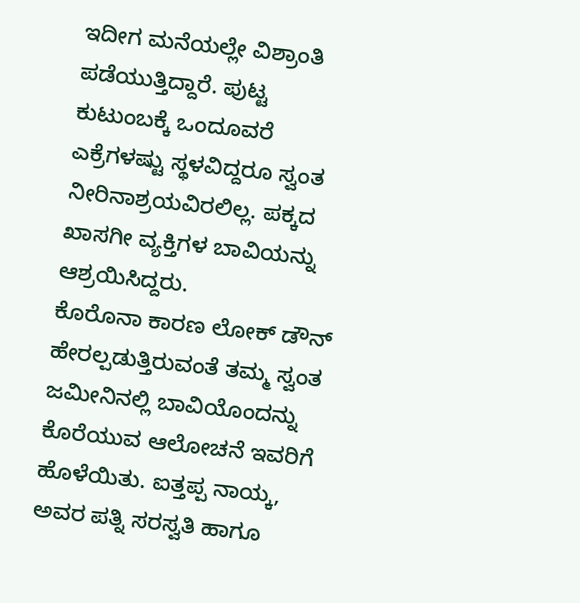ಇದೀಗ ಮನೆಯಲ್ಲೇ ವಿಶ್ರಾಂತಿ ಪಡೆಯುತ್ತಿದ್ದಾರೆ. ಪುಟ್ಟ ಕುಟುಂಬಕ್ಕೆ ಒಂದೂವರೆ ಎಕ್ರೆಗಳಷ್ಟು ಸ್ಥಳವಿದ್ದರೂ ಸ್ವಂತ ನೀರಿನಾಶ್ರಯವಿರಲಿಲ್ಲ. ಪಕ್ಕದ ಖಾಸಗೀ ವ್ಯಕ್ತಿಗಳ ಬಾವಿಯನ್ನು ಆಶ್ರಯಿಸಿದ್ದರು.
ಕೊರೊನಾ ಕಾರಣ ಲೋಕ್ ಡೌನ್ ಹೇರಲ್ಪಡುತ್ತಿರುವಂತೆ ತಮ್ಮ ಸ್ವಂತ ಜಮೀನಿನಲ್ಲಿ ಬಾವಿಯೊಂದನ್ನು ಕೊರೆಯುವ ಆಲೋಚನೆ ಇವರಿಗೆ ಹೊಳೆಯಿತು. ಐತ್ತಪ್ಪ ನಾಯ್ಕ, ಅವರ ಪತ್ನಿ ಸರಸ್ವತಿ ಹಾಗೂ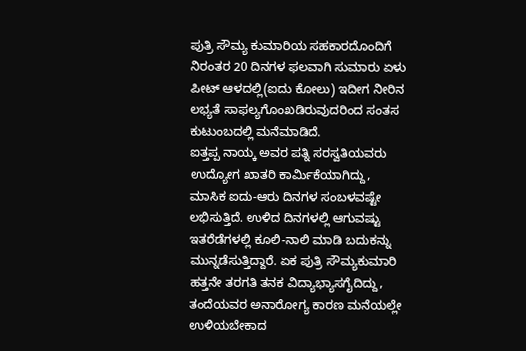ಪುತ್ರಿ ಸೌಮ್ಯ ಕುಮಾರಿಯ ಸಹಕಾರದೊಂದಿಗೆ ನಿರಂತರ 20 ದಿನಗಳ ಫಲವಾಗಿ ಸುಮಾರು ಏಳು ಪೀಟ್ ಆಳದಲ್ಲಿ(ಐದು ಕೋಲು) ಇದೀಗ ನೀರಿನ ಲಭ್ಯತೆ ಸಾಫಲ್ಯಗೊಂಖಡಿರುವುದರಿಂದ ಸಂತಸ ಕುಟುಂಬದಲ್ಲಿ ಮನೆಮಾಡಿದೆ.
ಐತ್ತಪ್ಪ ನಾಯ್ಕ ಅವರ ಪತ್ನಿ ಸರಸ್ವತಿಯವರು ಉದ್ಯೋಗ ಖಾತರಿ ಕಾರ್ಮಿಕೆಯಾಗಿದ್ದು, ಮಾಸಿಕ ಐದು-ಆರು ದಿನಗಳ ಸಂಬಳವಷ್ಟೇ ಲಭಿಸುತ್ತಿದೆ. ಉಳಿದ ದಿನಗಳಲ್ಲಿ ಆಗುವಷ್ಟು ಇತರೆಡೆಗಳಲ್ಲಿ ಕೂಲಿ-ನಾಲಿ ಮಾಡಿ ಬದುಕನ್ನು ಮುನ್ನಡೆಸುತ್ತಿದ್ದಾರೆ. ಏಕ ಪುತ್ರಿ ಸೌಮ್ಯಕುಮಾರಿ ಹತ್ತನೇ ತರಗತಿ ತನಕ ವಿದ್ಯಾಭ್ಯಾಸಗೈದಿದ್ದು, ತಂದೆಯವರ ಅನಾರೋಗ್ಯ ಕಾರಣ ಮನೆಯಲ್ಲೇ ಉಳಿಯಬೇಕಾದ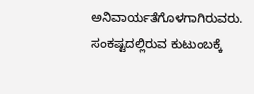ಅನಿವಾರ್ಯತೆಗೊಳಗಾಗಿರುವರು. ಸಂಕಷ್ಟದಲ್ಲಿರುವ ಕುಟುಂಬಕ್ಕೆ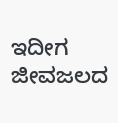ಇದೀಗ ಜೀವಜಲದ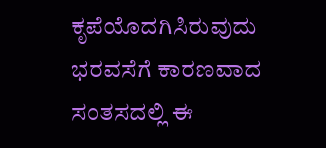ಕೃಪೆಯೊದಗಿಸಿರುವುದು ಭರವಸೆಗೆ ಕಾರಣವಾದ ಸಂತಸದಲ್ಲಿ ಈ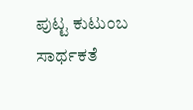ಪುಟ್ಟ ಕುಟುಂಬ ಸಾರ್ಥಕತೆ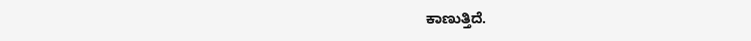ಕಾಣುತ್ತಿದೆ.